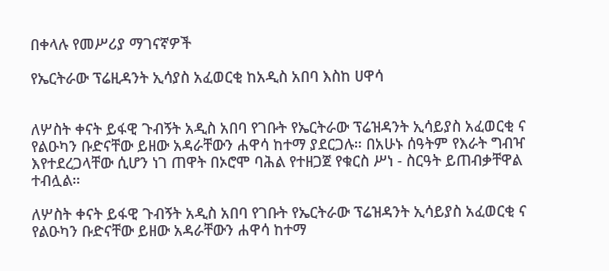በቀላሉ የመሥሪያ ማገናኛዎች

የኤርትራው ፕሬዚዳንት ኢሳያስ አፈወርቂ ከአዲስ አበባ እስከ ሀዋሳ


ለሦስት ቀናት ይፋዊ ጉብኝት አዲስ አበባ የገቡት የኤርትራው ፕሬዝዳንት ኢሳይያስ አፈወርቂ ና የልዑካን ቡድናቸው ይዘው አዳራቸውን ሐዋሳ ከተማ ያደርጋሉ። በአሁኑ ሰዓትም የእራት ግብዣ እየተደረጋላቸው ሲሆን ነገ ጠዋት በኦሮሞ ባሕል የተዘጋጀ የቁርስ ሥነ - ስርዓት ይጠብቃቸዋል ተብሏል።

ለሦስት ቀናት ይፋዊ ጉብኝት አዲስ አበባ የገቡት የኤርትራው ፕሬዝዳንት ኢሳይያስ አፈወርቂ ና የልዑካን ቡድናቸው ይዘው አዳራቸውን ሐዋሳ ከተማ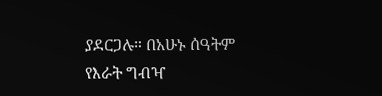ያደርጋሉ። በአሁኑ ሰዓትም የእራት ግብዣ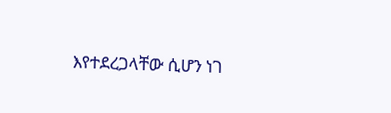እየተደረጋላቸው ሲሆን ነገ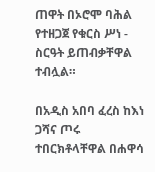ጠዋት በኦሮሞ ባሕል የተዘጋጀ የቁርስ ሥነ - ስርዓት ይጠብቃቸዋል ተብሏል።

በአዲስ አበባ ፈረስ ከእነ ጋሻና ጦሩ ተበርክቶላቸዋል በሐዋሳ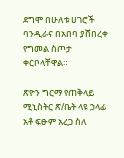ደግሞ በሁለቱ ሀገሮች ባንዲራና በአበባ ያሸበረቀ የግመል ስጦታ ቀርቦላቸዋል።

ጽዮን ግርማ የጠቅላይ ሚኒስትር ጽ/ቤት ላዩ ኃላፊ አቶ ፍፁም አረጋ ስለ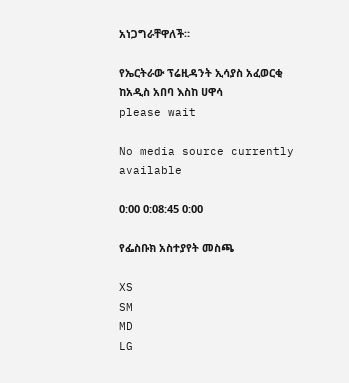አነጋግራቸዋለች።

የኤርትራው ፕሬዚዳንት ኢሳያስ አፈወርቂ ከአዲስ አበባ እስከ ሀዋሳ
please wait

No media source currently available

0:00 0:08:45 0:00

የፌስቡክ አስተያየት መስጫ

XS
SM
MD
LG